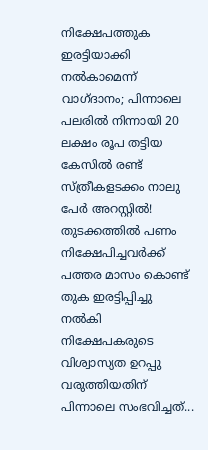നിക്ഷേപത്തുക ഇരട്ടിയാക്കി നൽകാമെന്ന് വാഗ്ദാനം; പിന്നാലെ പലരിൽ നിന്നായി 20 ലക്ഷം രൂപ തട്ടിയ കേസിൽ രണ്ട് സ്ത്രീകളടക്കം നാലു പേർ അറസ്റ്റിൽ! തുടക്കത്തിൽ പണം നിക്ഷേപിച്ചവർക്ക് പത്തര മാസം കൊണ്ട് തുക ഇരട്ടിപ്പിച്ചു നൽകി നിക്ഷേപകരുടെ വിശ്വാസ്യത ഉറപ്പു വരുത്തിയതിന് പിന്നാലെ സംഭവിച്ചത്...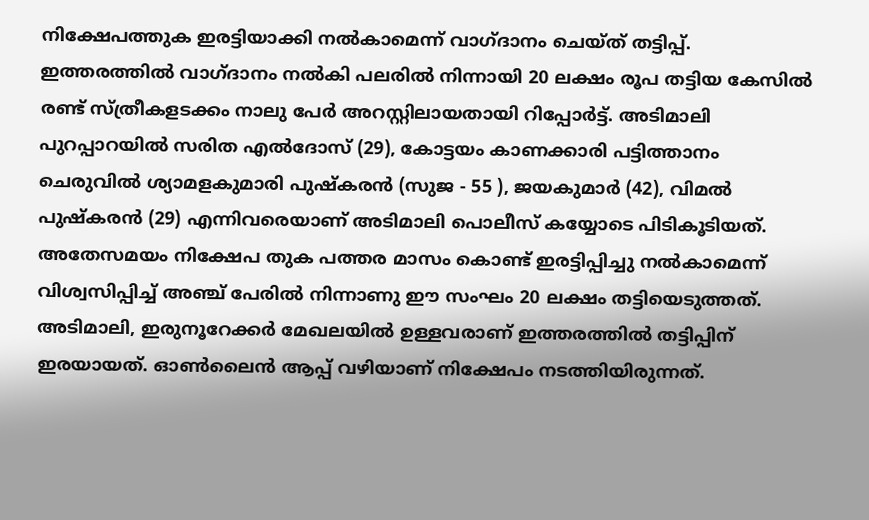നിക്ഷേപത്തുക ഇരട്ടിയാക്കി നൽകാമെന്ന് വാഗ്ദാനം ചെയ്ത് തട്ടിപ്പ്. ഇത്തരത്തിൽ വാഗ്ദാനം നൽകി പലരിൽ നിന്നായി 20 ലക്ഷം രൂപ തട്ടിയ കേസിൽ രണ്ട് സ്ത്രീകളടക്കം നാലു പേർ അറസ്റ്റിലായതായി റിപ്പോർട്ട്. അടിമാലി പുറപ്പാറയിൽ സരിത എൽദോസ് (29), കോട്ടയം കാണക്കാരി പട്ടിത്താനം ചെരുവിൽ ശ്യാമളകുമാരി പുഷ്കരൻ (സുജ - 55 ), ജയകുമാർ (42), വിമൽ പുഷ്കരൻ (29) എന്നിവരെയാണ് അടിമാലി പൊലീസ് കയ്യോടെ പിടികൂടിയത്.
അതേസമയം നിക്ഷേപ തുക പത്തര മാസം കൊണ്ട് ഇരട്ടിപ്പിച്ചു നൽകാമെന്ന് വിശ്വസിപ്പിച്ച് അഞ്ച് പേരിൽ നിന്നാണു ഈ സംഘം 20 ലക്ഷം തട്ടിയെടുത്തത്. അടിമാലി, ഇരുനൂറേക്കർ മേഖലയിൽ ഉള്ളവരാണ് ഇത്തരത്തിൽ തട്ടിപ്പിന് ഇരയായത്. ഓൺലൈൻ ആപ്പ് വഴിയാണ് നിക്ഷേപം നടത്തിയിരുന്നത്.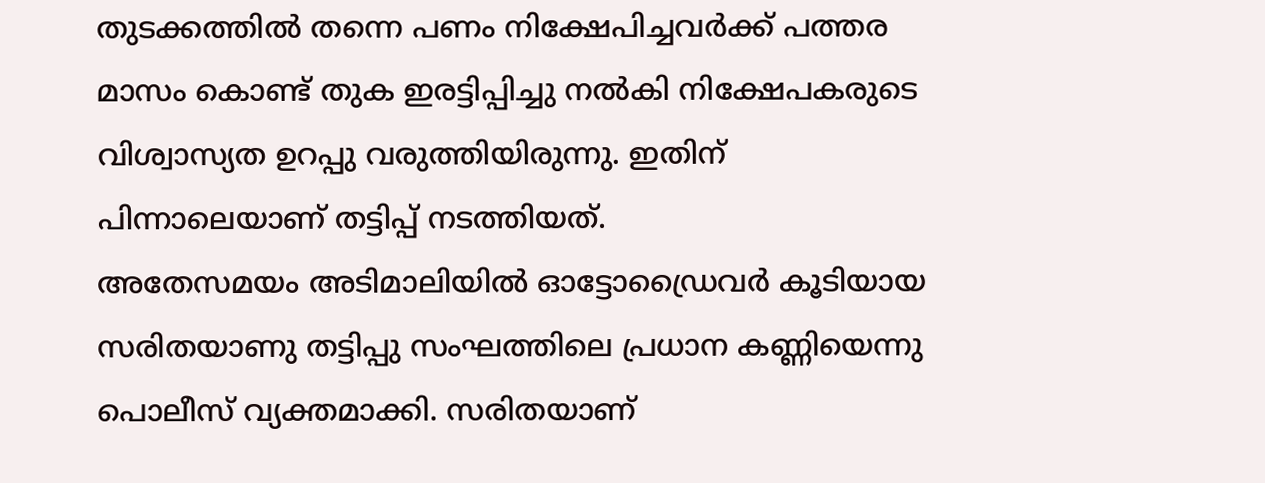തുടക്കത്തിൽ തന്നെ പണം നിക്ഷേപിച്ചവർക്ക് പത്തര മാസം കൊണ്ട് തുക ഇരട്ടിപ്പിച്ചു നൽകി നിക്ഷേപകരുടെ വിശ്വാസ്യത ഉറപ്പു വരുത്തിയിരുന്നു. ഇതിന് പിന്നാലെയാണ് തട്ടിപ്പ് നടത്തിയത്.
അതേസമയം അടിമാലിയിൽ ഓട്ടോഡ്രൈവർ കൂടിയായ സരിതയാണു തട്ടിപ്പു സംഘത്തിലെ പ്രധാന കണ്ണിയെന്നു പൊലീസ് വ്യക്തമാക്കി. സരിതയാണ്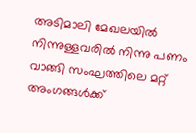അടിമാലി മേഖലയിൽ നിന്നുള്ളവരിൽ നിന്നു പണം വാങ്ങി സംഘത്തിലെ മറ്റ് അംഗങ്ങൾക്ക്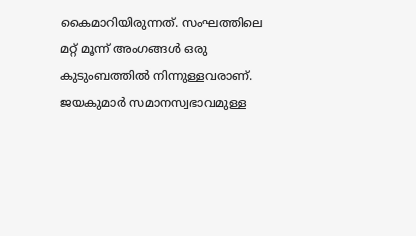കൈമാറിയിരുന്നത്. സംഘത്തിലെ മറ്റ് മൂന്ന് അംഗങ്ങൾ ഒരു കുടുംബത്തിൽ നിന്നുള്ളവരാണ്. ജയകുമാർ സമാനസ്വഭാവമുള്ള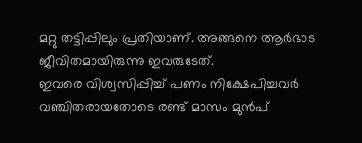മറ്റു തട്ടിപ്പിലും പ്രതിയാണ്. അങ്ങനെ ആർഭാട ജീവിതമായിരുന്നു ഇവരുടേത്.
ഇവരെ വിശ്വസിപ്പിച്ച് പണം നിക്ഷേപിച്ചവർ വഞ്ചിതരായതോടെ രണ്ട് മാസം മുൻപ്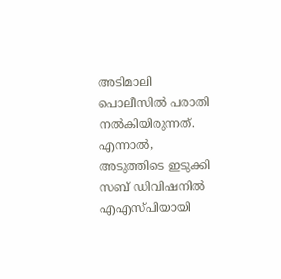അടിമാലി പൊലീസിൽ പരാതി നൽകിയിരുന്നത്. എന്നാൽ, അടുത്തിടെ ഇടുക്കി സബ് ഡിവിഷനിൽ എഎസ്പിയായി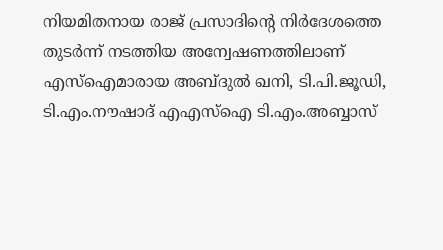നിയമിതനായ രാജ് പ്രസാദിന്റെ നിർദേശത്തെ തുടർന്ന് നടത്തിയ അന്വേഷണത്തിലാണ് എസ്ഐമാരായ അബ്ദുൽ ഖനി, ടി.പി.ജൂഡി, ടി.എം.നൗഷാദ് എഎസ്ഐ ടി.എം.അബ്ബാസ്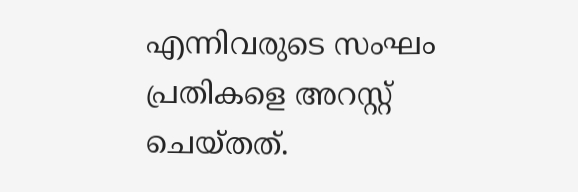എന്നിവരുടെ സംഘം പ്രതികളെ അറസ്റ്റ് ചെയ്തത്.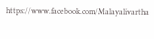https://www.facebook.com/Malayalivartha